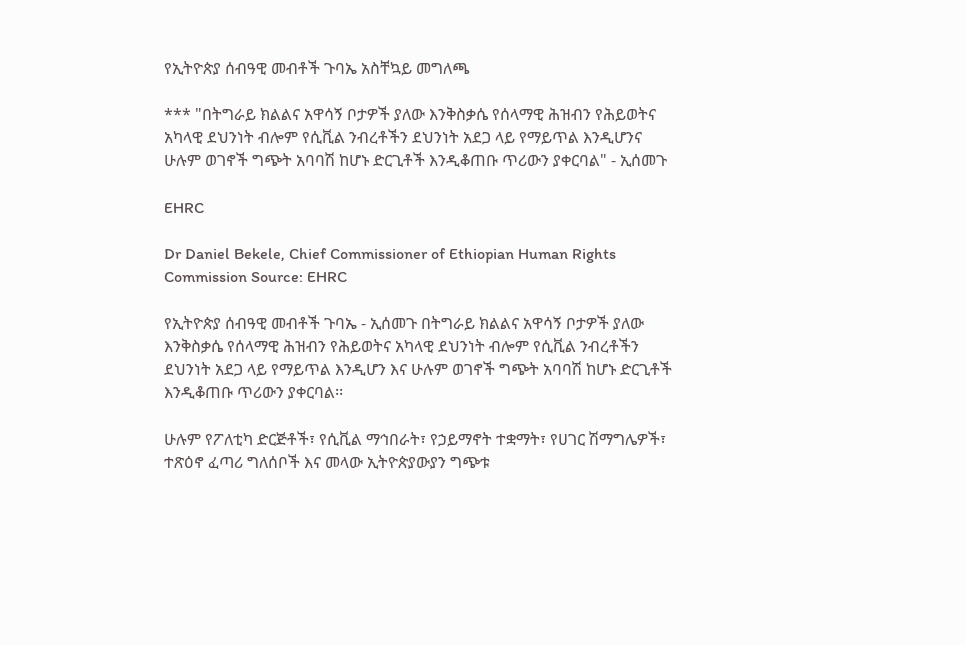የኢትዮጵያ ሰብዓዊ መብቶች ጉባኤ አስቸኳይ መግለጫ

*** "በትግራይ ክልልና አዋሳኝ ቦታዎች ያለው እንቅስቃሴ የሰላማዊ ሕዝብን የሕይወትና አካላዊ ደህንነት ብሎም የሲቪል ንብረቶችን ደህንነት አደጋ ላይ የማይጥል እንዲሆንና ሁሉም ወገኖች ግጭት አባባሽ ከሆኑ ድርጊቶች እንዲቆጠቡ ጥሪውን ያቀርባል" - ኢሰመጉ

EHRC

Dr Daniel Bekele, Chief Commissioner of Ethiopian Human Rights Commission Source: EHRC

የኢትዮጵያ ሰብዓዊ መብቶች ጉባኤ - ኢሰመጉ በትግራይ ክልልና አዋሳኝ ቦታዎች ያለው እንቅስቃሴ የሰላማዊ ሕዝብን የሕይወትና አካላዊ ደህንነት ብሎም የሲቪል ንብረቶችን ደህንነት አደጋ ላይ የማይጥል እንዲሆን እና ሁሉም ወገኖች ግጭት አባባሽ ከሆኑ ድርጊቶች እንዲቆጠቡ ጥሪውን ያቀርባል፡፡

ሁሉም የፖለቲካ ድርጅቶች፣ የሲቪል ማኅበራት፣ የኃይማኖት ተቋማት፣ የሀገር ሽማግሌዎች፣ ተጽዕኖ ፈጣሪ ግለሰቦች እና መላው ኢትዮጵያውያን ግጭቱ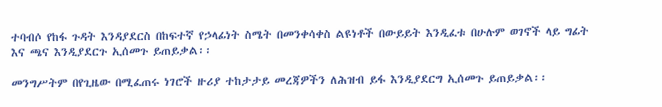ተባብሶ የከፋ ጉዳት እንዳያደርስ በከፍተኛ የኃላፊነት ስሜት በመንቀሳቀስ ልዩነቶች በውይይት እንዲፈቱ በሁሉም ወገኖች ላይ ግፊት እና ጫና እንዲያደርጉ ኢሰመጉ ይጠይቃል፡፡

መንግሥትም በየጊዜው በሚፈጠሩ ነገሮች ዙሪያ ተከታታይ መረጃዎችን ለሕዝብ ይፋ እንዲያደርግ ኢሰመጉ ይጠይቃል፡፡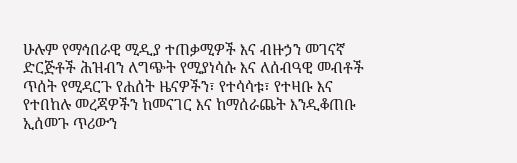ሁሉም የማኅበራዊ ሚዲያ ተጠቃሚዎች እና ብዙኃን መገናኛ ድርጅቶች ሕዝብን ለግጭት የሚያነሳሱ እና ለሰብዓዊ መብቶች ጥሰት የሚዳርጉ የሐሰት ዜናዎችን፣ የተሳሳቱ፣ የተዛቡ እና የተበከሉ መረጃዎችን ከመናገር እና ከማሰራጨት እንዲቆጠቡ ኢሰመጉ ጥሪውን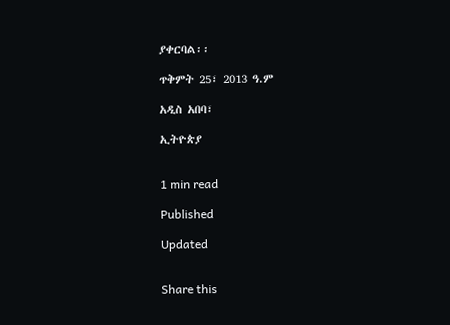ያቀርባል፡፡

ጥቅምት 25፣ 2013 ዓ.ም

አዲስ አበባ፣

ኢትዮጵያ


1 min read

Published

Updated


Share this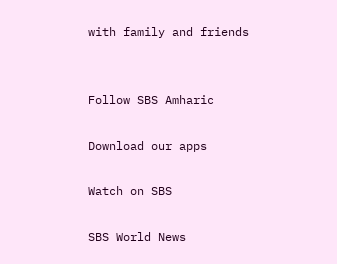with family and friends


Follow SBS Amharic

Download our apps

Watch on SBS

SBS World News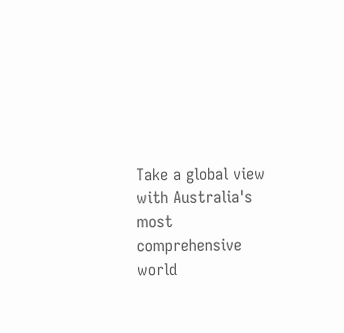Take a global view with Australia's most comprehensive world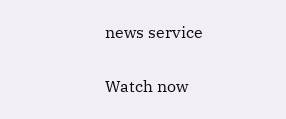news service

Watch now